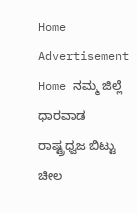Home Advertisement
Home ನಮ್ಮ ಜಿಲ್ಲೆ ಧಾರವಾಡ ರಾಷ್ಟ್ರಧ್ವಜ ಬಿಟ್ಟು ಚೀಲ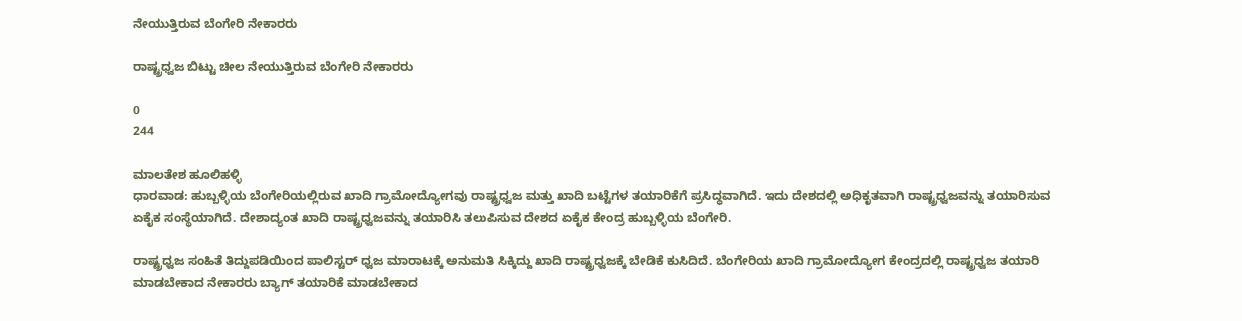ನೇಯುತ್ತಿರುವ ಬೆಂಗೇರಿ ನೇಕಾರರು

ರಾಷ್ಟ್ರಧ್ವಜ ಬಿಟ್ಟು ಚೀಲ ನೇಯುತ್ತಿರುವ ಬೆಂಗೇರಿ ನೇಕಾರರು

0
244

ಮಾಲತೇಶ ಹೂಲಿಹಳ್ಳಿ
ಧಾರವಾಡ: ಹುಬ್ಬಳ್ಳಿಯ ಬೆಂಗೇರಿಯಲ್ಲಿರುವ ಖಾದಿ ಗ್ರಾಮೋದ್ಯೋಗವು ರಾಷ್ಟ್ರಧ್ವಜ ಮತ್ತು ಖಾದಿ ಬಟ್ಟೆಗಳ ತಯಾರಿಕೆಗೆ ಪ್ರಸಿದ್ಧವಾಗಿದೆ. ಇದು ದೇಶದಲ್ಲಿ ಅಧಿಕೃತವಾಗಿ ರಾಷ್ಟ್ರಧ್ವಜವನ್ನು ತಯಾರಿಸುವ ಏಕೈಕ ಸಂಸ್ಥೆಯಾಗಿದೆ. ದೇಶಾದ್ಯಂತ ಖಾದಿ ರಾಷ್ಟ್ರಧ್ವಜವನ್ನು ತಯಾರಿಸಿ ತಲುಪಿಸುವ ದೇಶದ ಏಕೈಕ ಕೇಂದ್ರ ಹುಬ್ಬಳ್ಳಿಯ ಬೆಂಗೇರಿ.

ರಾಷ್ಟ್ರಧ್ವಜ ಸಂಹಿತೆ ತಿದ್ದುಪಡಿಯಿಂದ ಪಾಲಿಸ್ಟರ್‌ ಧ್ವಜ ಮಾರಾಟಕ್ಕೆ ಅನುಮತಿ ಸಿಕ್ಕಿದ್ದು ಖಾದಿ ರಾಷ್ಟ್ರಧ್ವಜಕ್ಕೆ ಬೇಡಿಕೆ ಕುಸಿದಿದೆ. ಬೆಂಗೇರಿಯ ಖಾದಿ ಗ್ರಾಮೋದ್ಯೋಗ ಕೇಂದ್ರದಲ್ಲಿ ರಾಷ್ಟ್ರಧ್ವಜ ತಯಾರಿ ಮಾಡಬೇಕಾದ ನೇಕಾರರು ಬ್ಯಾಗ್‌ ತಯಾರಿಕೆ ಮಾಡಬೇಕಾದ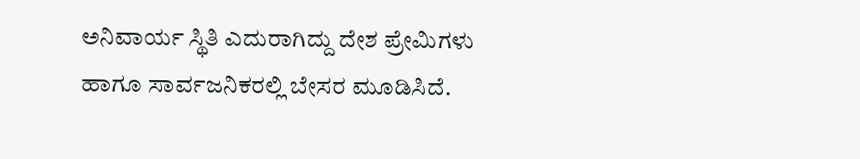ಅನಿವಾರ್ಯ ಸ್ಥಿತಿ ಎದುರಾಗಿದ್ದು ದೇಶ ಪ್ರೇಮಿಗಳು ಹಾಗೂ ಸಾರ್ವಜನಿಕರಲ್ಲಿ ಬೇಸರ ಮೂಡಿಸಿದೆ.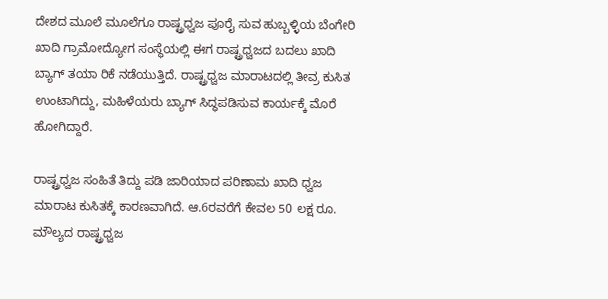ದೇಶದ ಮೂಲೆ ಮೂಲೆಗೂ ರಾಷ್ಟ್ರಧ್ವಜ ಪೂರೈ ಸುವ ಹುಬ್ಬಳ್ಳಿಯ ಬೆಂಗೇರಿ ಖಾದಿ ಗ್ರಾಮೋದ್ಯೋಗ ಸಂಸ್ಥೆಯಲ್ಲಿ ಈಗ ರಾಷ್ಟ್ರಧ್ವಜದ ಬದಲು ಖಾದಿ ಬ್ಯಾಗ್ ತಯಾ ರಿಕೆ ನಡೆಯುತ್ತಿದೆ. ರಾಷ್ಟ್ರಧ್ವಜ ಮಾರಾಟದಲ್ಲಿ ತೀವ್ರ ಕುಸಿತ ಉಂಟಾಗಿದ್ದು, ಮಹಿಳೆಯರು ಬ್ಯಾಗ್ ಸಿದ್ಧಪಡಿಸುವ ಕಾರ್ಯಕ್ಕೆ ಮೊರೆ ಹೋಗಿದ್ದಾರೆ.

ರಾಷ್ಟ್ರಧ್ವಜ ಸಂಹಿತೆ ತಿದ್ದು ಪಡಿ ಜಾರಿಯಾದ ಪರಿಣಾಮ ಖಾದಿ ಧ್ವಜ ಮಾರಾಟ ಕುಸಿತಕ್ಕೆ ಕಾರಣವಾಗಿದೆ. ಆ.6ರವರೆಗೆ ಕೇವಲ 50 ಲಕ್ಷ ರೂ. ಮೌಲ್ಯದ ರಾಷ್ಟ್ರಧ್ವಜ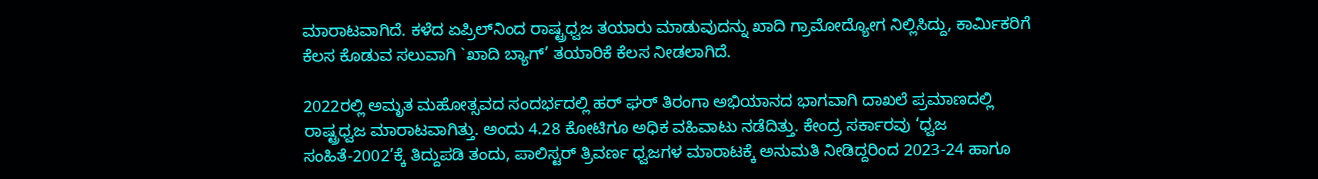ಮಾರಾಟವಾಗಿದೆ. ಕಳೆದ ಏಪ್ರಿಲ್‌ನಿಂದ ರಾಷ್ಟ್ರಧ್ವಜ ತಯಾರು ಮಾಡುವುದನ್ನು ಖಾದಿ ಗ್ರಾಮೋದ್ಯೋಗ ನಿಲ್ಲಿಸಿದ್ದು, ಕಾರ್ಮಿಕರಿಗೆ ಕೆಲಸ ಕೊಡುವ ಸಲುವಾಗಿ `ಖಾದಿ ಬ್ಯಾಗ್’ ತಯಾರಿಕೆ ಕೆಲಸ ನೀಡಲಾಗಿದೆ.

2022ರಲ್ಲಿ ಅಮೃತ ಮಹೋತ್ಸವದ ಸಂದರ್ಭದಲ್ಲಿ ಹರ್ ಘರ್ ತಿರಂಗಾ ಅಭಿಯಾನದ ಭಾಗವಾಗಿ ದಾಖಲೆ ಪ್ರಮಾಣದಲ್ಲಿ ರಾಷ್ಟ್ರಧ್ವಜ ಮಾರಾಟವಾಗಿತ್ತು. ಅಂದು 4.28 ಕೋಟಿಗೂ ಅಧಿಕ ವಹಿವಾಟು ನಡೆದಿತ್ತು. ಕೇಂದ್ರ ಸರ್ಕಾರವು ‘ಧ್ವಜ ಸಂಹಿತೆ-2002’ಕ್ಕೆ ತಿದ್ದುಪಡಿ ತಂದು, ಪಾಲಿಸ್ಟರ್ ತ್ರಿವರ್ಣ ಧ್ವಜಗಳ ಮಾರಾಟಕ್ಕೆ ಅನುಮತಿ ನೀಡಿದ್ದರಿಂದ 2023-24 ಹಾಗೂ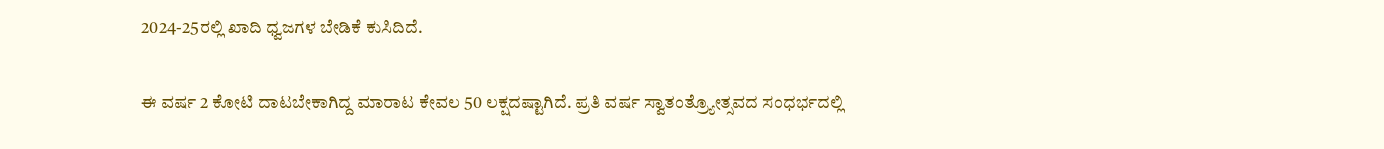2024-25ರಲ್ಲಿ ಖಾದಿ ಧ್ವಜಗಳ ಬೇಡಿಕೆ ಕುಸಿದಿದೆ.

ಈ ವರ್ಷ 2 ಕೋಟಿ ದಾಟಬೇಕಾಗಿದ್ದ ಮಾರಾಟ ಕೇವಲ 50 ಲಕ್ಷದಷ್ಟಾಗಿದೆ. ಪ್ರತಿ ವರ್ಷ ಸ್ವಾತಂತ್ರ್ಯೋತ್ಸವದ ಸಂಧರ್ಭದಲ್ಲಿ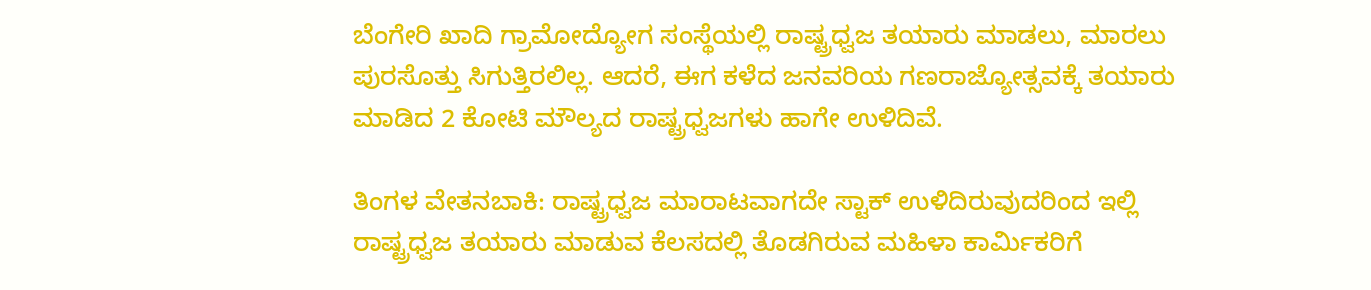ಬೆಂಗೇರಿ ಖಾದಿ ಗ್ರಾಮೋದ್ಯೋಗ ಸಂಸ್ಥೆಯಲ್ಲಿ ರಾಷ್ಟ್ರಧ್ವಜ ತಯಾರು ಮಾಡಲು, ಮಾರಲು ಪುರಸೊತ್ತು ಸಿಗುತ್ತಿರಲಿಲ್ಲ. ಆದರೆ, ಈಗ ಕಳೆದ ಜನವರಿಯ ಗಣರಾಜ್ಯೋತ್ಸವಕ್ಕೆ ತಯಾರು ಮಾಡಿದ 2 ಕೋಟಿ ಮೌಲ್ಯದ ರಾಷ್ಟ್ರಧ್ವಜಗಳು ಹಾಗೇ ಉಳಿದಿವೆ.

ತಿಂಗಳ ವೇತನಬಾಕಿ: ರಾಷ್ಟ್ರಧ್ವಜ ಮಾರಾಟವಾಗದೇ ಸ್ಟಾಕ್ ಉಳಿದಿರುವುದರಿಂದ ಇಲ್ಲಿ ರಾಷ್ಟ್ರಧ್ವಜ ತಯಾರು ಮಾಡುವ ಕೆಲಸದಲ್ಲಿ ತೊಡಗಿರುವ ಮಹಿಳಾ ಕಾರ್ಮಿಕರಿಗೆ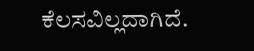ಕೆಲಸವಿಲ್ಲದಾಗಿದೆ.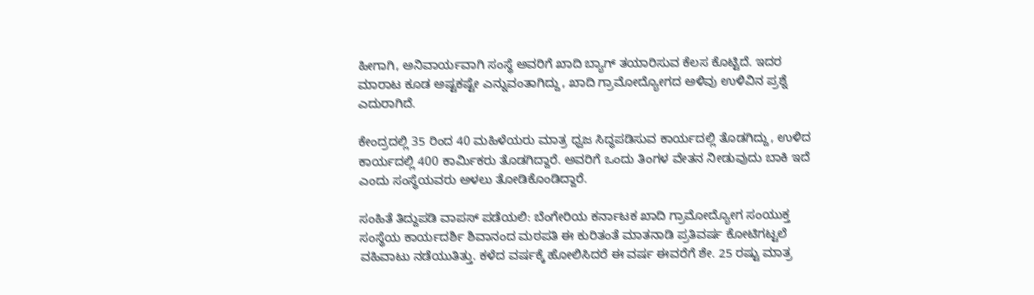ಹೀಗಾಗಿ, ಅನಿವಾರ್ಯವಾಗಿ ಸಂಸ್ಥೆ ಅವರಿಗೆ ಖಾದಿ ಬ್ಯಾಗ್ ತಯಾರಿಸುವ ಕೆಲಸ ಕೊಟ್ಟಿದೆ. ಇದರ ಮಾರಾಟ ಕೂಡ ಅಷ್ಟಕಷ್ಟೇ ಎನ್ನುವಂತಾಗಿದ್ದು, ಖಾದಿ ಗ್ರಾಮೋದ್ಯೋಗದ ಅಳಿವು ಉಳಿವಿನ ಪ್ರಶ್ನೆ ಎದುರಾಗಿದೆ.

ಕೇಂದ್ರದಲ್ಲಿ 35 ರಿಂದ 40 ಮಹಿಳೆಯರು ಮಾತ್ರ ಧ್ವಜ ಸಿದ್ಧಪಡಿಸುವ ಕಾರ್ಯದಲ್ಲಿ ತೊಡಗಿದ್ದು, ಉಳಿದ ಕಾರ್ಯದಲ್ಲಿ 400 ಕಾರ್ಮಿಕರು ತೊಡಗಿದ್ದಾರೆ. ಅವರಿಗೆ ಒಂದು ತಿಂಗಳ ವೇತನ ನೀಡುವುದು ಬಾಕಿ ಇದೆ ಎಂದು ಸಂಸ್ಥೆಯವರು ಅಳಲು ತೋಡಿಕೊಂಡಿದ್ದಾರೆ.

ಸಂಹಿತೆ ತಿದ್ದುಪಡಿ ವಾಪಸ್ ಪಡೆಯಲಿ: ಬೆಂಗೇರಿಯ ಕರ್ನಾಟಕ ಖಾದಿ ಗ್ರಾಮೋದ್ಯೋಗ ಸಂಯುಕ್ತ ಸಂಸ್ಥೆಯ ಕಾರ್ಯದರ್ಶಿ ಶಿವಾನಂದ ಮಠಪತಿ ಈ ಕುರಿತಂತೆ ಮಾತನಾಡಿ ಪ್ರತಿವರ್ಷ ಕೋಟಿಗಟ್ಟಲೆ ವಹಿವಾಟು ನಡೆಯುತಿತ್ತು. ಕಳೆದ ವರ್ಷಕ್ಕೆ ಹೋಲಿಸಿದರೆ ಈ ವರ್ಷ ಈವರೆಗೆ ಶೇ. 25 ರಷ್ಟು ಮಾತ್ರ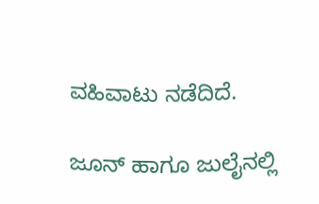ವಹಿವಾಟು ನಡೆದಿದೆ.

ಜೂನ್ ಹಾಗೂ ಜುಲೈನಲ್ಲಿ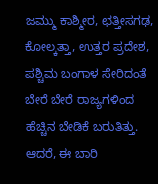ಜಮ್ಮು ಕಾಶ್ಮೀರ, ಛತ್ತೀಸಗಢ, ಕೋಲ್ಕತ್ತಾ, ಉತ್ತರ ಪ್ರದೇಶ, ಪಶ್ಚಿಮ ಬಂಗಾಳ ಸೇರಿದಂತೆ ಬೇರೆ ಬೇರೆ ರಾಜ್ಯಗಳಿಂದ ಹೆಚ್ಚಿನ ಬೇಡಿಕೆ ಬರುತಿತ್ತು. ಆದರೆ, ಈ ಬಾರಿ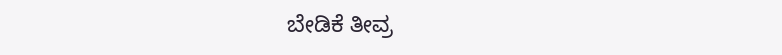ಬೇಡಿಕೆ ತೀವ್ರ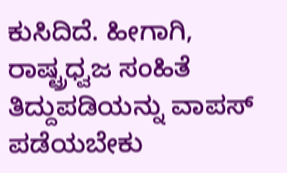ಕುಸಿದಿದೆ. ಹೀಗಾಗಿ, ರಾಷ್ಟ್ರಧ್ವಜ ಸಂಹಿತೆ ತಿದ್ದುಪಡಿಯನ್ನು ವಾಪಸ್ ಪಡೆಯಬೇಕು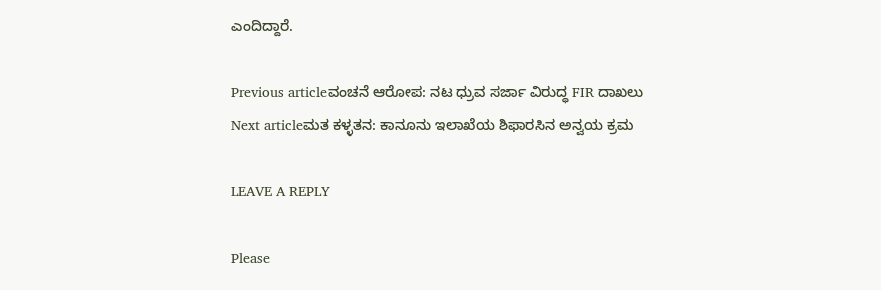ಎಂದಿದ್ದಾರೆ.

Previous articleವಂಚನೆ ಆರೋಪ: ನಟ ಧ್ರುವ ಸರ್ಜಾ ವಿರುದ್ಧ FIR ದಾಖಲು
Next articleಮತ ಕಳ್ಳತನ: ಕಾನೂನು ಇಲಾಖೆಯ ಶಿಫಾರಸಿನ ಅನ್ವಯ ಕ್ರಮ

LEAVE A REPLY

Please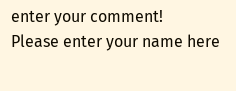enter your comment!
Please enter your name here